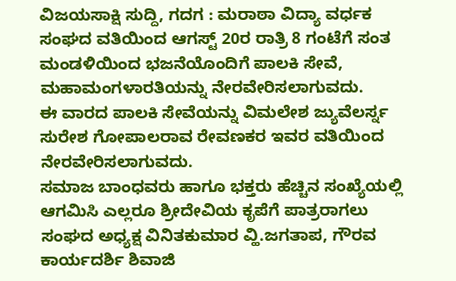ವಿಜಯಸಾಕ್ಷಿ ಸುದ್ದಿ, ಗದಗ : ಮರಾಠಾ ವಿದ್ಯಾ ವರ್ಧಕ ಸಂಘದ ವತಿಯಿಂದ ಆಗಸ್ಟ್ 20ರ ರಾತ್ರಿ 8 ಗಂಟೆಗೆ ಸಂತ ಮಂಡಳಿಯಿಂದ ಭಜನೆಯೊಂದಿಗೆ ಪಾಲಕಿ ಸೇವೆ, ಮಹಾಮಂಗಳಾರತಿಯನ್ನು ನೇರವೇರಿಸಲಾಗುವದು.
ಈ ವಾರದ ಪಾಲಕಿ ಸೇವೆಯನ್ನು ವಿಮಲೇಶ ಜ್ಯುವೆಲರ್ಸ್ನ ಸುರೇಶ ಗೋಪಾಲರಾವ ರೇವಣಕರ ಇವರ ವತಿಯಿಂದ ನೇರವೇರಿಸಲಾಗುವದು.
ಸಮಾಜ ಬಾಂಧವರು ಹಾಗೂ ಭಕ್ತರು ಹೆಚ್ಚಿನ ಸಂಖ್ಯೆಯಲ್ಲಿ ಆಗಮಿಸಿ ಎಲ್ಲರೂ ಶ್ರೀದೇವಿಯ ಕೃಪೆಗೆ ಪಾತ್ರರಾಗಲು ಸಂಘದ ಅಧ್ಯಕ್ಷ ವಿನಿತಕುಮಾರ ವ್ಹಿ.ಜಗತಾಪ, ಗೌರವ ಕಾರ್ಯದರ್ಶಿ ಶಿವಾಜಿ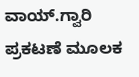ವಾಯ್.ಗ್ವಾರಿ ಪ್ರಕಟಣೆ ಮೂಲಕ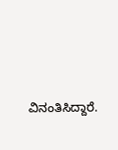ವಿನಂತಿಸಿದ್ದಾರೆ.